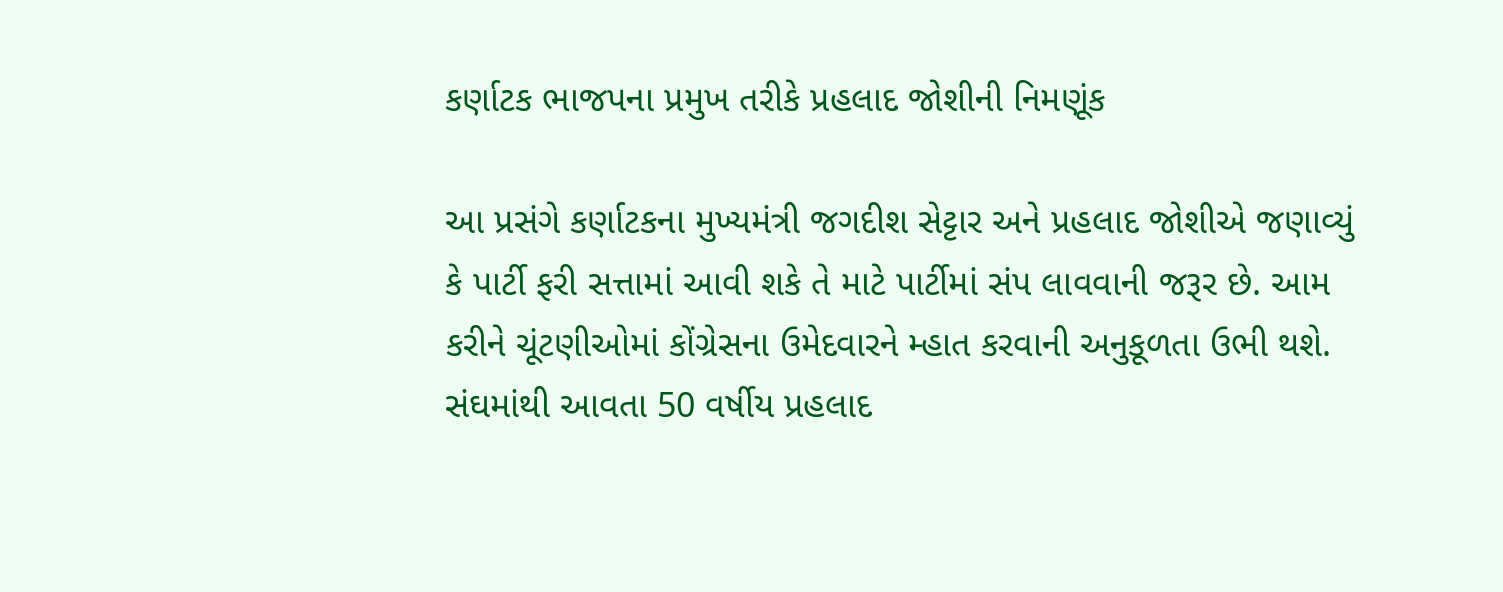કર્ણાટક ભાજપના પ્રમુખ તરીકે પ્રહલાદ જોશીની નિમણૂંક

આ પ્રસંગે કર્ણાટકના મુખ્યમંત્રી જગદીશ સેટ્ટાર અને પ્રહલાદ જોશીએ જણાવ્યું કે પાર્ટી ફરી સત્તામાં આવી શકે તે માટે પાર્ટીમાં સંપ લાવવાની જરૂર છે. આમ કરીને ચૂંટણીઓમાં કોંગ્રેસના ઉમેદવારને મ્હાત કરવાની અનુકૂળતા ઉભી થશે.
સંઘમાંથી આવતા 50 વર્ષીય પ્રહલાદ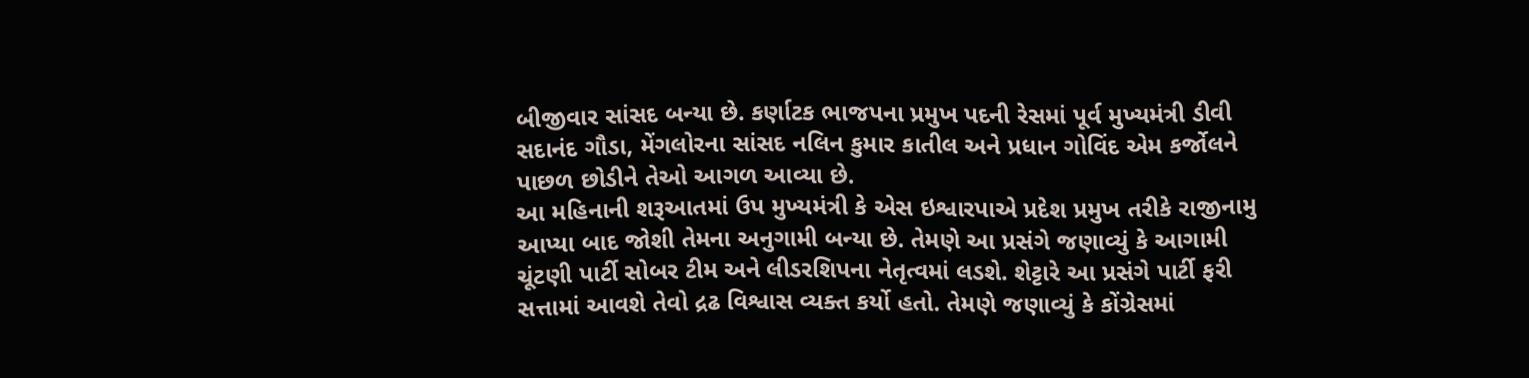બીજીવાર સાંસદ બન્યા છે. કર્ણાટક ભાજપના પ્રમુખ પદની રેસમાં પૂર્વ મુખ્યમંત્રી ડીવી સદાનંદ ગૌડા, મેંગલોરના સાંસદ નલિન કુમાર કાતીલ અને પ્રધાન ગોવિંદ એમ કર્જોલને પાછળ છોડીને તેઓ આગળ આવ્યા છે.
આ મહિનાની શરૂઆતમાં ઉપ મુખ્યમંત્રી કે એસ ઇશ્વારપાએ પ્રદેશ પ્રમુખ તરીકે રાજીનામુ આપ્યા બાદ જોશી તેમના અનુગામી બન્યા છે. તેમણે આ પ્રસંગે જણાવ્યું કે આગામી ચૂંટણી પાર્ટી સોબર ટીમ અને લીડરશિપના નેતૃત્વમાં લડશે. શેટ્ટારે આ પ્રસંગે પાર્ટી ફરી સત્તામાં આવશે તેવો દ્રઢ વિશ્વાસ વ્યક્ત કર્યો હતો. તેમણે જણાવ્યું કે કોંગ્રેસમાં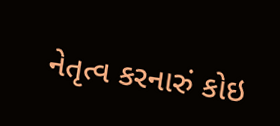નેતૃત્વ કરનારું કોઇ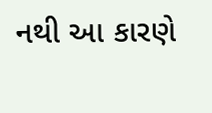નથી આ કારણે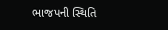ભાજપની સ્થિતિ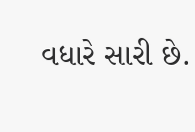વધારે સારી છે.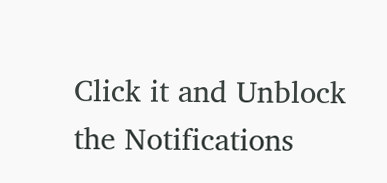Click it and Unblock the Notifications